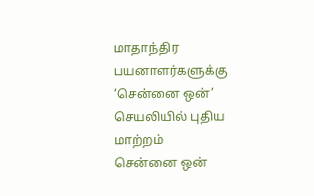மாதாந்திர பயனாளர்களுக்கு ‘சென்னை ஒன்’ செயலியில் புதிய மாற்றம்
சென்னை ஒன்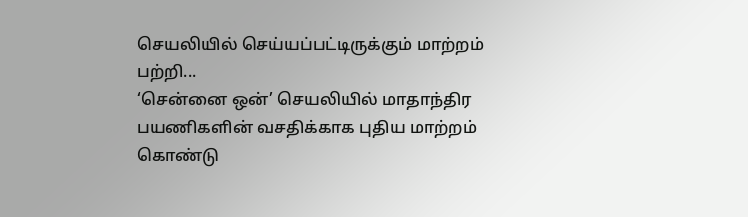செயலியில் செய்யப்பட்டிருக்கும் மாற்றம் பற்றி...
‘சென்னை ஒன்’ செயலியில் மாதாந்திர பயணிகளின் வசதிக்காக புதிய மாற்றம் கொண்டு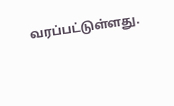வரப்பட்டுள்ளது.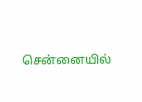சென்னையில்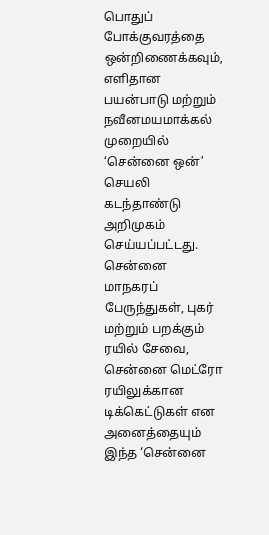பொதுப் போக்குவரத்தை ஒன்றிணைக்கவும், எளிதான பயன்பாடு மற்றும் நவீனமயமாக்கல் முறையில் ‘சென்னை ஒன்’ செயலி கடந்தாண்டு அறிமுகம் செய்யப்பட்டது. சென்னை மாநகரப் பேருந்துகள், புகர் மற்றும் பறக்கும் ரயில் சேவை, சென்னை மெட்ரோ ரயிலுக்கான டிக்கெட்டுகள் என அனைத்தையும் இந்த ‘சென்னை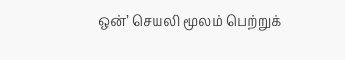ஒன்’ செயலி மூலம் பெற்றுக்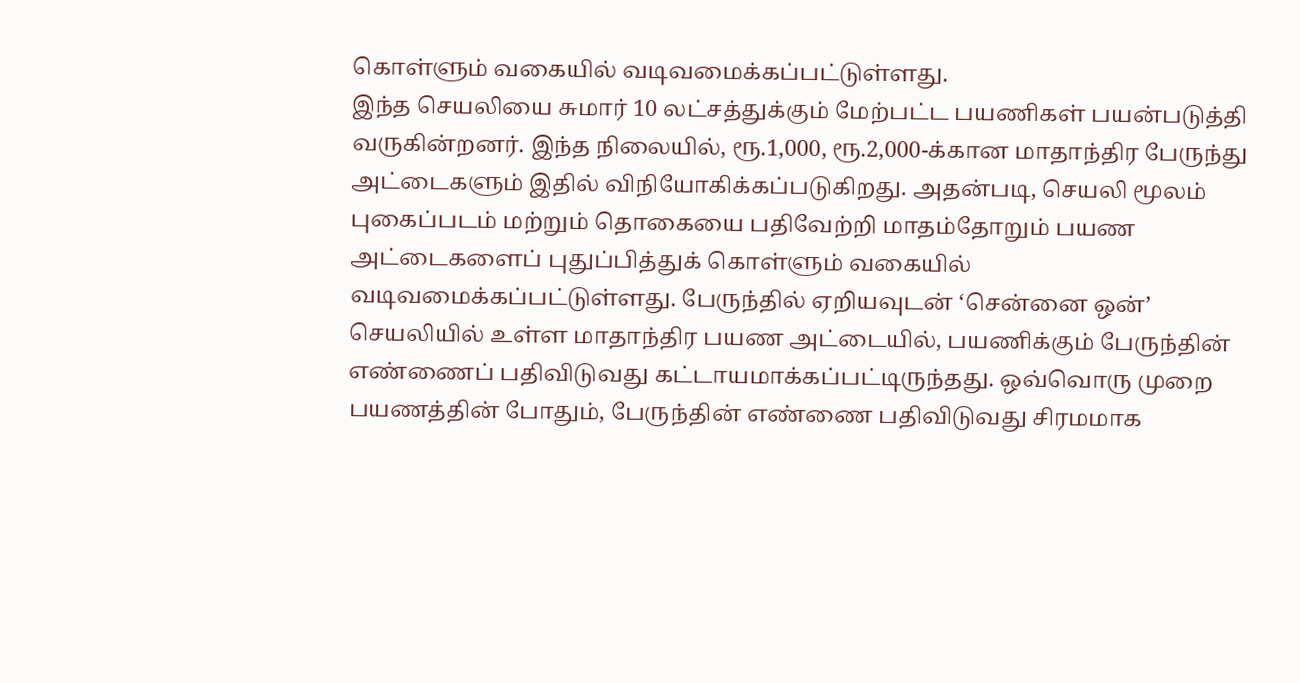கொள்ளும் வகையில் வடிவமைக்கப்பட்டுள்ளது.
இந்த செயலியை சுமார் 10 லட்சத்துக்கும் மேற்பட்ட பயணிகள் பயன்படுத்தி வருகின்றனர். இந்த நிலையில், ரூ.1,000, ரூ.2,000-க்கான மாதாந்திர பேருந்து அட்டைகளும் இதில் விநியோகிக்கப்படுகிறது. அதன்படி, செயலி மூலம் புகைப்படம் மற்றும் தொகையை பதிவேற்றி மாதம்தோறும் பயண அட்டைகளைப் புதுப்பித்துக் கொள்ளும் வகையில் வடிவமைக்கப்பட்டுள்ளது. பேருந்தில் ஏறியவுடன் ‘சென்னை ஒன்’ செயலியில் உள்ள மாதாந்திர பயண அட்டையில், பயணிக்கும் பேருந்தின் எண்ணைப் பதிவிடுவது கட்டாயமாக்கப்பட்டிருந்தது. ஒவ்வொரு முறை பயணத்தின் போதும், பேருந்தின் எண்ணை பதிவிடுவது சிரமமாக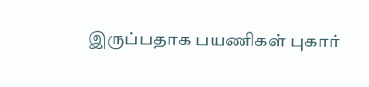இருப்பதாக பயணிகள் புகார்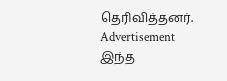தெரிவித்தனர்.
Advertisement
இந்த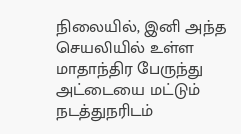நிலையில், இனி அந்த செயலியில் உள்ள மாதாந்திர பேருந்து அட்டையை மட்டும் நடத்துநரிடம்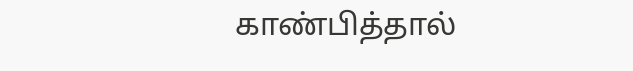காண்பித்தால்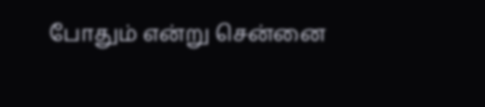போதும் என்று சென்னை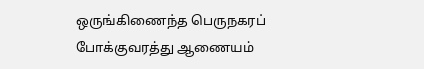ஒருங்கிணைந்த பெருநகரப் போக்குவரத்து ஆணையம்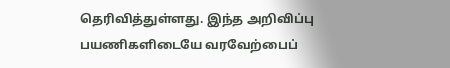தெரிவித்துள்ளது. இந்த அறிவிப்பு பயணிகளிடையே வரவேற்பைப்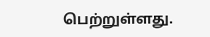பெற்றுள்ளது.